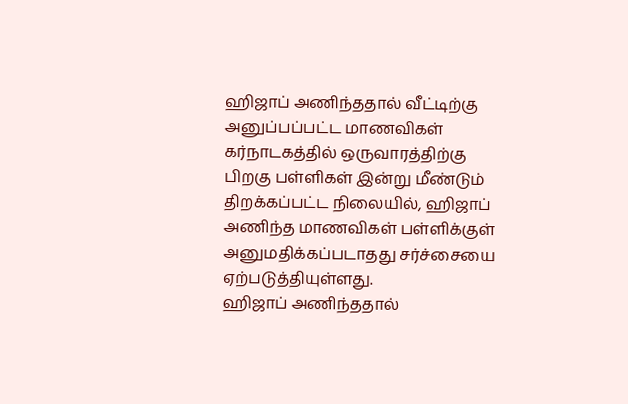ஹிஜாப் அணிந்ததால் வீட்டிற்கு அனுப்பப்பட்ட மாணவிகள்
கர்நாடகத்தில் ஒருவாரத்திற்கு பிறகு பள்ளிகள் இன்று மீண்டும் திறக்கப்பட்ட நிலையில், ஹிஜாப் அணிந்த மாணவிகள் பள்ளிக்குள் அனுமதிக்கப்படாதது சர்ச்சையை ஏற்படுத்தியுள்ளது.
ஹிஜாப் அணிந்ததால்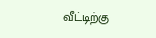வீட்டிற்கு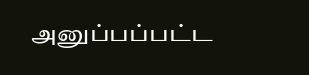அனுப்பப்பட்ட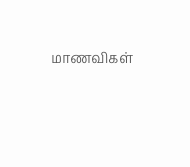மாணவிகள்